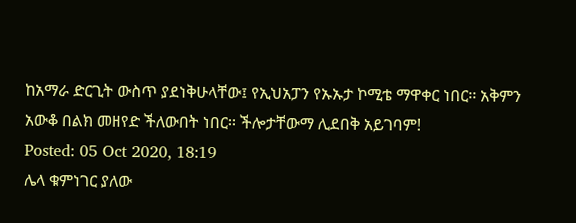ከአማራ ድርጊት ውስጥ ያደነቅሁላቸው፤ የኢህአፓን የኡኡታ ኮሚቴ ማዋቀር ነበር፡፡ አቅምን አውቆ በልክ መዘየድ ችለውበት ነበር፡፡ ችሎታቸውማ ሊደበቅ አይገባም!
Posted: 05 Oct 2020, 18:19
ሌላ ቁምነገር ያለው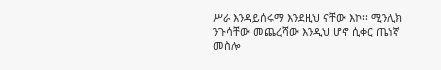ሥራ እንዳይሰሩማ እንደዚህ ናቸው እኮ፡፡ ሚንሊክ ንጉሳቸው መጨረሻው እንዲህ ሆኖ ሲቀር ጤነኛ መስሎ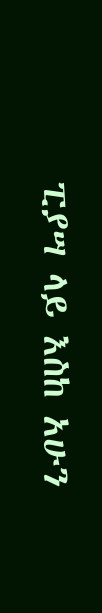ፒያሣ ላይ እስከ አሁን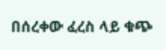በሰረቀው ፈረስ ላይ ቁጭ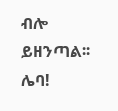ብሎ ይዘንጣል፡፡ ሌባ!